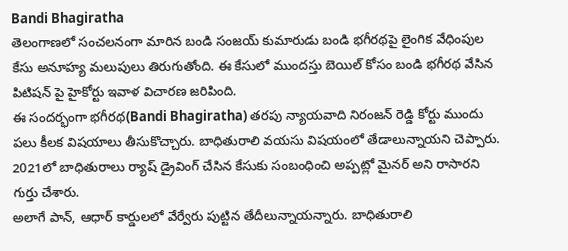Bandi Bhagiratha
తెలంగాణలో సంచలనంగా మారిన బండి సంజయ్ కుమారుడు బండి భగీరథపై లైంగిక వేధింపుల కేసు అనూహ్య మలుపులు తిరుగుతోంది. ఈ కేసులో ముందస్తు బెయిల్ కోసం బండి భగీరథ వేసిన పిటిషన్ పై హైకోర్టు ఇవాళ విచారణ జరిపింది.
ఈ సందర్భంగా భగీరథ(Bandi Bhagiratha) తరపు న్యాయవాది నిరంజన్ రెడ్డి కోర్టు ముందు పలు కీలక విషయాలు తీసుకొచ్చారు. బాధితురాలి వయసు విషయంలో తేడాలున్నాయని చెప్పారు. 2021లో బాధితురాలు ర్యాష్ డ్రైవింగ్ చేసిన కేసుకు సంబంధించి అప్పట్లో మైనర్ అని రాసారని గుర్తు చేశారు.
అలాగే పాన్, ఆధార్ కార్డులలో వేర్వేరు పుట్టిన తేదీలున్నాయన్నారు. బాధితురాలి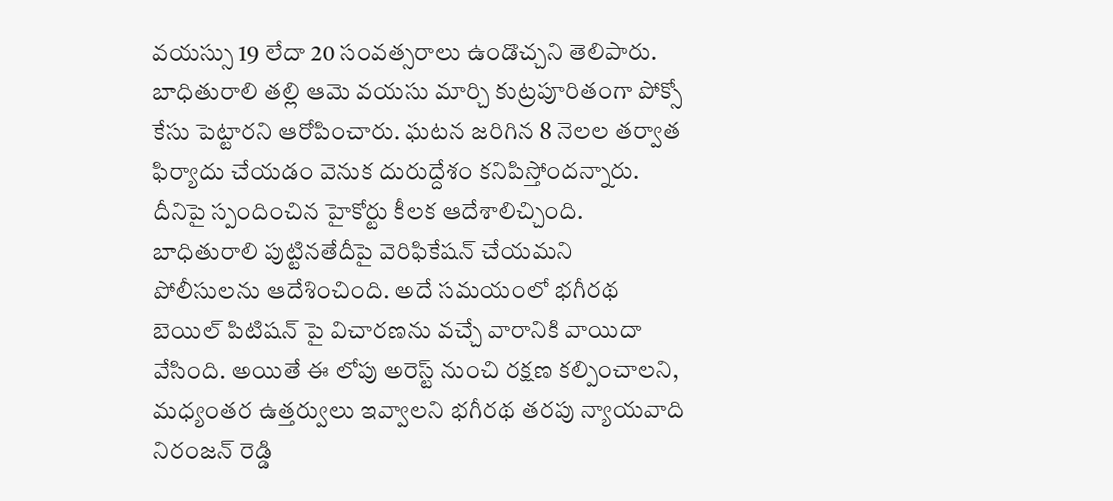వయస్సు 19 లేదా 20 సంవత్సరాలు ఉండొచ్చని తెలిపారు. బాధితురాలి తల్లి ఆమె వయసు మార్చి కుట్రపూరితంగా పోక్సో కేసు పెట్టారని ఆరోపించారు. ఘటన జరిగిన 8 నెలల తర్వాత ఫిర్యాదు చేయడం వెనుక దురుద్దేశం కనిపిస్తోందన్నారు.
దీనిపై స్పందించిన హైకోర్టు కీలక ఆదేశాలిచ్చింది. బాధితురాలి పుట్టినతేదీపై వెరిఫికేషన్ చేయమని పోలీసులను ఆదేశించింది. అదే సమయంలో భగీరథ బెయిల్ పిటిషన్ పై విచారణను వచ్చే వారానికి వాయిదా వేసింది. అయితే ఈ లోపు అరెస్ట్ నుంచి రక్షణ కల్పించాలని, మధ్యంతర ఉత్తర్వులు ఇవ్వాలని భగీరథ తరపు న్యాయవాది నిరంజన్ రెడ్డి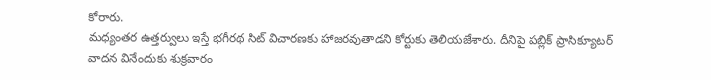కోరారు.
మధ్యంతర ఉత్తర్వులు ఇస్తే భగీరథ సిట్ విచారణకు హాజరవుతాడని కోర్టుకు తెలియజేశారు. దీనిపై పబ్లిక్ ప్రాసిక్యూటర్ వాదన వినేందుకు శుక్రవారం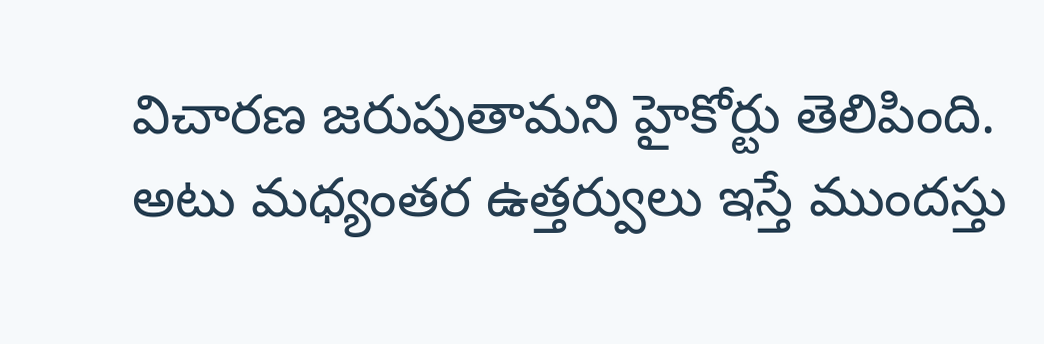విచారణ జరుపుతామని హైకోర్టు తెలిపింది. అటు మధ్యంతర ఉత్తర్వులు ఇస్తే ముందస్తు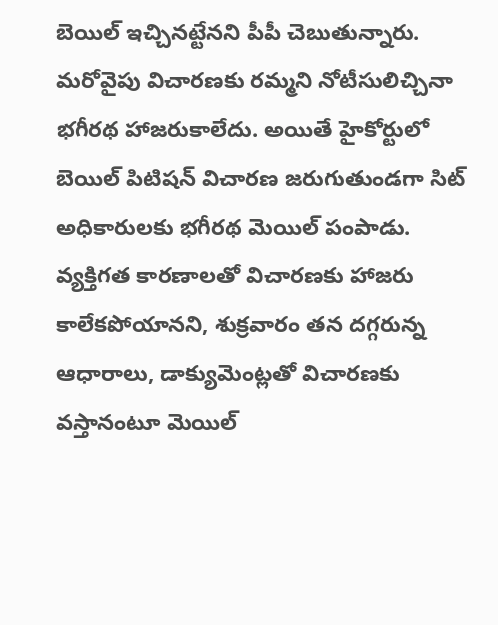బెయిల్ ఇచ్చినట్టేనని పీపీ చెబుతున్నారు.
మరోవైపు విచారణకు రమ్మని నోటీసులిచ్చినా భగీరథ హాజరుకాలేదు. అయితే హైకోర్టులో బెయిల్ పిటిషన్ విచారణ జరుగుతుండగా సిట్ అధికారులకు భగీరథ మెయిల్ పంపాడు. వ్యక్తిగత కారణాలతో విచారణకు హాజరు కాలేకపోయానని, శుక్రవారం తన దగ్గరున్న ఆధారాలు, డాక్యుమెంట్లతో విచారణకు వస్తానంటూ మెయిల్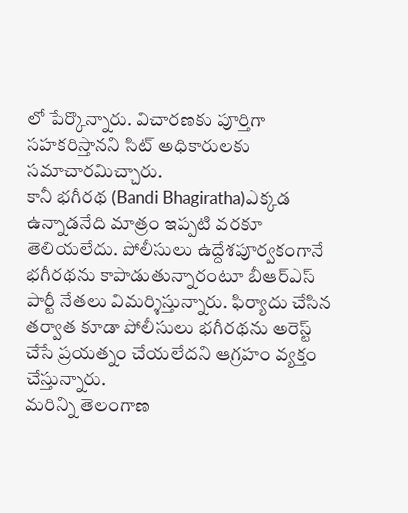లో పేర్కొన్నారు. విచారణకు పూర్తిగా సహకరిస్తానని సిట్ అధికారులకు సమాచారమిచ్చారు.
కానీ భగీరథ (Bandi Bhagiratha)ఎక్కడ ఉన్నాడనేది మాత్రం ఇప్పటి వరకూ తెలియలేదు. పోలీసులు ఉద్దేశపూర్వకంగానే భగీరథను కాపాడుతున్నారంటూ బీఆర్ఎస్ పార్టీ నేతలు విమర్శిస్తున్నారు. ఫిర్యాదు చేసిన తర్వాత కూడా పోలీసులు భగీరథను అరెస్ట్ చేసే ప్రయత్నం చేయలేదని ఆగ్రహం వ్యక్తం చేస్తున్నారు.
మరిన్ని తెలంగాణ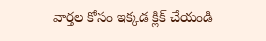వార్తల కోసం ఇక్కడ క్లిక్ చేయండి